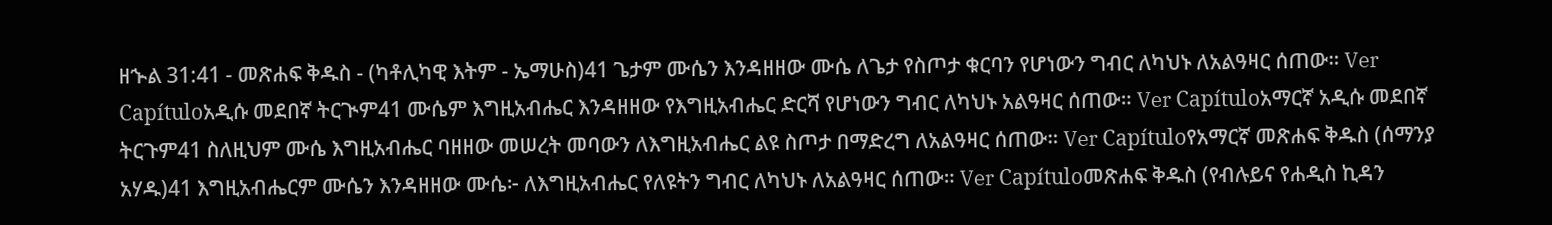ዘኍል 31:41 - መጽሐፍ ቅዱስ - (ካቶሊካዊ እትም - ኤማሁስ)41 ጌታም ሙሴን እንዳዘዘው ሙሴ ለጌታ የስጦታ ቁርባን የሆነውን ግብር ለካህኑ ለአልዓዛር ሰጠው። Ver Capítuloአዲሱ መደበኛ ትርጒም41 ሙሴም እግዚአብሔር እንዳዘዘው የእግዚአብሔር ድርሻ የሆነውን ግብር ለካህኑ አልዓዛር ሰጠው። Ver Capítuloአማርኛ አዲሱ መደበኛ ትርጉም41 ስለዚህም ሙሴ እግዚአብሔር ባዘዘው መሠረት መባውን ለእግዚአብሔር ልዩ ስጦታ በማድረግ ለአልዓዛር ሰጠው። Ver Capítuloየአማርኛ መጽሐፍ ቅዱስ (ሰማንያ አሃዱ)41 እግዚአብሔርም ሙሴን እንዳዘዘው ሙሴ፦ ለእግዚአብሔር የለዩትን ግብር ለካህኑ ለአልዓዛር ሰጠው። Ver Capítuloመጽሐፍ ቅዱስ (የብሉይና የሐዲስ ኪዳን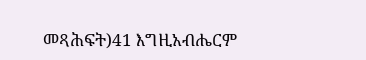መጻሕፍት)41 እግዚአብሔርም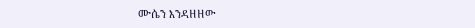ሙሴን እንዳዘዘው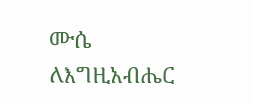ሙሴ ለእግዚአብሔር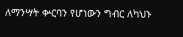ለማንሣት ቍርባን የሆነውን ግብር ለካህኑ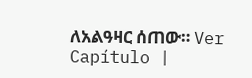ለአልዓዛር ሰጠው። Ver Capítulo |